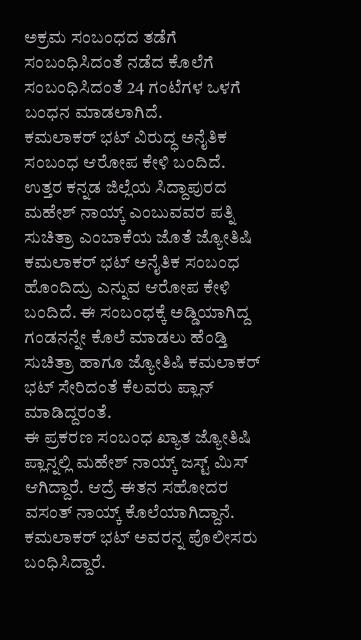ಅಕ್ರಮ ಸಂಬಂಧದ ತಡೆಗೆ ಸಂಬಂಧಿಸಿದಂತೆ ನಡೆದ ಕೊಲೆಗೆ ಸಂಬಂಧಿಸಿದಂತೆ 24 ಗಂಟೆಗಳ ಒಳಗೆ ಬಂಧನ ಮಾಡಲಾಗಿದೆ.
ಕಮಲಾಕರ್ ಭಟ್ ವಿರುದ್ಧ ಅನೈತಿಕ ಸಂಬಂಧ ಆರೋಪ ಕೇಳಿ ಬಂದಿದೆ.
ಉತ್ತರ ಕನ್ನಡ ಜಿಲ್ಲೆಯ ಸಿದ್ದಾಪುರದ ಮಹೇಶ್ ನಾಯ್ಕ್ ಎಂಬುವವರ ಪತ್ನಿ ಸುಚಿತ್ರಾ ಎಂಬಾಕೆಯ ಜೊತೆ ಜ್ಯೋತಿಷಿ ಕಮಲಾಕರ್ ಭಟ್ ಅನೈತಿಕ ಸಂಬಂಧ ಹೊಂದಿದ್ರು ಎನ್ನುವ ಆರೋಪ ಕೇಳಿ ಬಂದಿದೆ. ಈ ಸಂಬಂಧಕ್ಕೆ ಅಡ್ಡಿಯಾಗಿದ್ದ ಗಂಡನನ್ನೇ ಕೊಲೆ ಮಾಡಲು ಹೆಂಡ್ತಿ ಸುಚಿತ್ರಾ ಹಾಗೂ ಜ್ಯೋತಿಷಿ ಕಮಲಾಕರ್ ಭಟ್ ಸೇರಿದಂತೆ ಕೆಲವರು ಪ್ಲಾನ್ ಮಾಡಿದ್ದರಂತೆ.
ಈ ಪ್ರಕರಣ ಸಂಬಂಧ ಖ್ಯಾತ ಜ್ಯೋತಿಷಿ ಪ್ಲಾನ್ನಲ್ಲಿ ಮಹೇಶ್ ನಾಯ್ಕ್ ಜಸ್ಟ್ ಮಿಸ್ ಆಗಿದ್ದಾರೆ. ಆದ್ರೆ ಈತನ ಸಹೋದರ ವಸಂತ್ ನಾಯ್ಕ್ ಕೊಲೆಯಾಗಿದ್ದಾನೆ. ಕಮಲಾಕರ್ ಭಟ್ ಅವರನ್ನ ಪೊಲೀಸರು ಬಂಧಿಸಿದ್ದಾರೆ.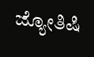ಜ್ಯೋತಿಷಿ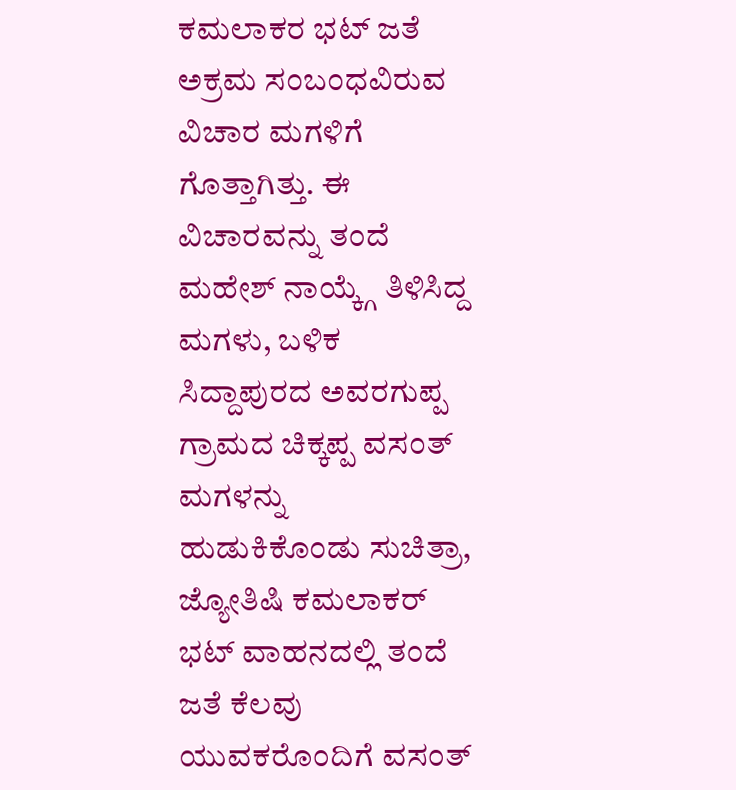ಕಮಲಾಕರ ಭಟ್ ಜತೆ ಅಕ್ರಮ ಸಂಬಂಧವಿರುವ ವಿಚಾರ ಮಗಳಿಗೆ ಗೊತ್ತಾಗಿತ್ತು. ಈ ವಿಚಾರವನ್ನು ತಂದೆ ಮಹೇಶ್ ನಾಯ್ಕ್ಗೆ ತಿಳಿಸಿದ್ದ ಮಗಳು, ಬಳಿಕ ಸಿದ್ದಾಪುರದ ಅವರಗುಪ್ಪ ಗ್ರಾಮದ ಚಿಕ್ಕಪ್ಪ ವಸಂತ್ ಮಗಳನ್ನು ಹುಡುಕಿಕೊಂಡು ಸುಚಿತ್ರಾ, ಜ್ಯೋತಿಷಿ ಕಮಲಾಕರ್ ಭಟ್ ವಾಹನದಲ್ಲಿ ತಂದೆ ಜತೆ ಕೆಲವು ಯುವಕರೊಂದಿಗೆ ವಸಂತ್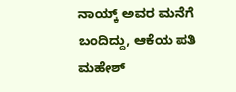ನಾಯ್ಕ್ ಅವರ ಮನೆಗೆ ಬಂದಿದ್ದು, ಆಕೆಯ ಪತಿ ಮಹೇಶ್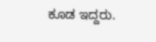ಕೂಡ ಇದ್ದರು.